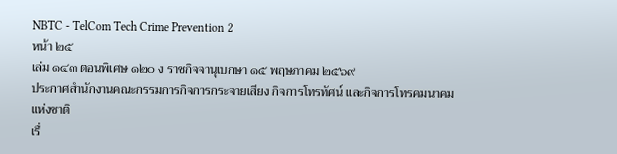NBTC - TelCom Tech Crime Prevention 2
หน้า ๒๕
เล่ม ๑๔๓ ตอนพิเศษ ๑๒๐ ง ราชกิจจานุเบกษา ๑๕ พฤษภาคม ๒๕๖๙
ประกาศสำนักงานคณะกรรมการกิจการกระจายเสียง กิจการโทรทัศน์ และกิจการโทรคมนาคมแห่งชาติ
เรื่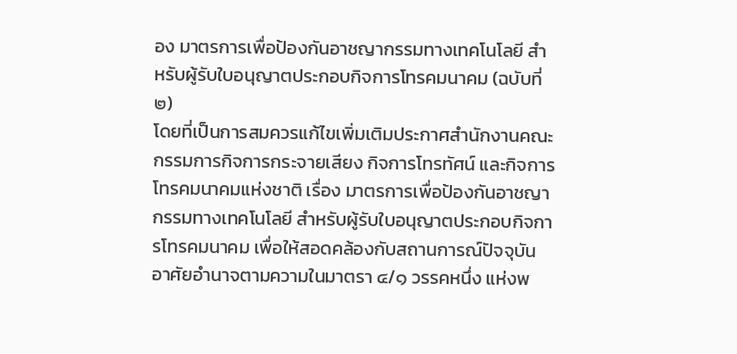อง มาตรการเพื่อป้องกันอาชญากรรมทางเทคโนโลยี สำหรับผู้รับใบอนุญาตประกอบกิจการโทรคมนาคม (ฉบับที่ ๒)
โดยที่เป็นการสมควรแก้ไขเพิ่มเติมประกาศสำนักงานคณะกรรมการกิจการกระจายเสียง กิจการโทรทัศน์ และกิจการโทรคมนาคมแห่งชาติ เรื่อง มาตรการเพื่อป้องกันอาชญากรรมทางเทคโนโลยี สำหรับผู้รับใบอนุญาตประกอบกิจการโทรคมนาคม เพื่อให้สอดคล้องกับสถานการณ์ปัจจุบัน
อาศัยอำนาจตามความในมาตรา ๔/๑ วรรคหนึ่ง แห่งพ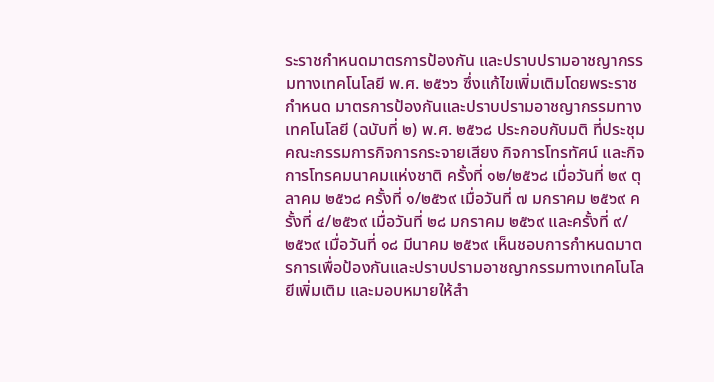ระราชกำหนดมาตรการป้องกัน และปราบปรามอาชญากรรมทางเทคโนโลยี พ.ศ. ๒๕๖๖ ซึ่งแก้ไขเพิ่มเติมโดยพระราชกำหนด มาตรการป้องกันและปราบปรามอาชญากรรมทางเทคโนโลยี (ฉบับที่ ๒) พ.ศ. ๒๕๖๘ ประกอบกับมติ ที่ประชุมคณะกรรมการกิจการกระจายเสียง กิจการโทรทัศน์ และกิจการโทรคมนาคมแห่งชาติ ครั้งที่ ๑๒/๒๕๖๘ เมื่อวันที่ ๒๙ ตุลาคม ๒๕๖๘ ครั้งที่ ๑/๒๕๖๙ เมื่อวันที่ ๗ มกราคม ๒๕๖๙ ครั้งที่ ๔/๒๕๖๙ เมื่อวันที่ ๒๘ มกราคม ๒๕๖๙ และครั้งที่ ๙/๒๕๖๙ เมื่อวันที่ ๑๘ มีนาคม ๒๕๖๙ เห็นชอบการกำหนดมาตรการเพื่อป้องกันและปราบปรามอาชญากรรมทางเทคโนโลยีเพิ่มเติม และมอบหมายให้สำ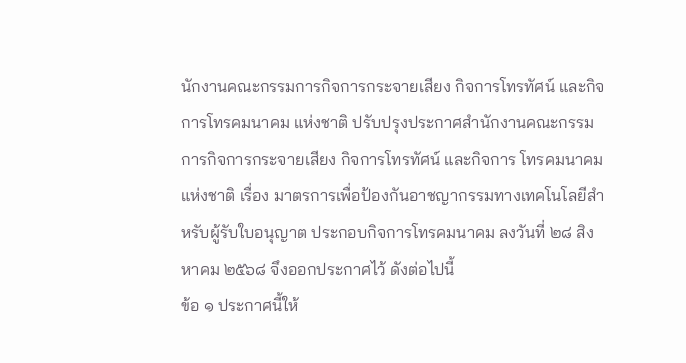นักงานคณะกรรมการกิจการกระจายเสียง กิจการโทรทัศน์ และกิจการโทรคมนาคม แห่งชาติ ปรับปรุงประกาศสำนักงานคณะกรรมการกิจการกระจายเสียง กิจการโทรทัศน์ และกิจการ โทรคมนาคมแห่งชาติ เรื่อง มาตรการเพื่อป้องกันอาชญากรรมทางเทคโนโลยีสำหรับผู้รับใบอนุญาต ประกอบกิจการโทรคมนาคม ลงวันที่ ๒๘ สิงหาคม ๒๕๖๘ จึงออกประกาศไว้ ดังต่อไปนี้
ข้อ ๑ ประกาศนี้ให้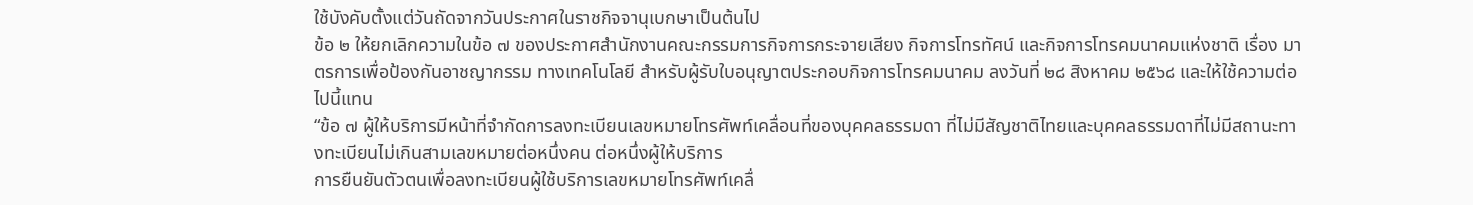ใช้บังคับตั้งแต่วันถัดจากวันประกาศในราชกิจจานุเบกษาเป็นต้นไป
ข้อ ๒ ให้ยกเลิกความในข้อ ๗ ของประกาศสำนักงานคณะกรรมการกิจการกระจายเสียง กิจการโทรทัศน์ และกิจการโทรคมนาคมแห่งชาติ เรื่อง มาตรการเพื่อป้องกันอาชญากรรม ทางเทคโนโลยี สำหรับผู้รับใบอนุญาตประกอบกิจการโทรคมนาคม ลงวันที่ ๒๘ สิงหาคม ๒๕๖๘ และให้ใช้ความต่อไปนี้แทน
“ข้อ ๗ ผู้ให้บริการมีหน้าที่จำกัดการลงทะเบียนเลขหมายโทรศัพท์เคลื่อนที่ของบุคคลธรรมดา ที่ไม่มีสัญชาติไทยและบุคคลธรรมดาที่ไม่มีสถานะทางทะเบียนไม่เกินสามเลขหมายต่อหนึ่งคน ต่อหนึ่งผู้ให้บริการ
การยืนยันตัวตนเพื่อลงทะเบียนผู้ใช้บริการเลขหมายโทรศัพท์เคลื่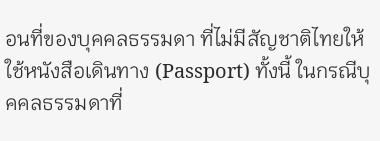อนที่ของบุคคลธรรมดา ที่ไม่มีสัญชาติไทยให้ใช้หนังสือเดินทาง (Passport) ทั้งนี้ ในกรณีบุคคลธรรมดาที่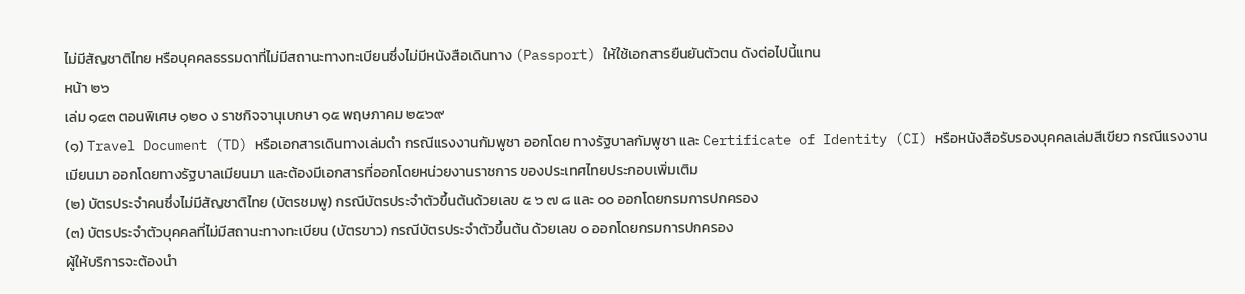ไม่มีสัญชาติไทย หรือบุคคลธรรมดาที่ไม่มีสถานะทางทะเบียนซึ่งไม่มีหนังสือเดินทาง (Passport) ให้ใช้เอกสารยืนยันตัวตน ดังต่อไปนี้แทน
หน้า ๒๖
เล่ม ๑๔๓ ตอนพิเศษ ๑๒๐ ง ราชกิจจานุเบกษา ๑๕ พฤษภาคม ๒๕๖๙
(๑) Travel Document (TD) หรือเอกสารเดินทางเล่มดำ กรณีแรงงานกัมพูชา ออกโดย ทางรัฐบาลกัมพูชา และ Certificate of Identity (CI) หรือหนังสือรับรองบุคคลเล่มสีเขียว กรณีแรงงานเมียนมา ออกโดยทางรัฐบาลเมียนมา และต้องมีเอกสารที่ออกโดยหน่วยงานราชการ ของประเทศไทยประกอบเพิ่มเติม
(๒) บัตรประจำคนซึ่งไม่มีสัญชาติไทย (บัตรชมพู) กรณีบัตรประจำตัวขึ้นต้นด้วยเลข ๕ ๖ ๗ ๘ และ ๐๐ ออกโดยกรมการปกครอง
(๓) บัตรประจำตัวบุคคลที่ไม่มีสถานะทางทะเบียน (บัตรขาว) กรณีบัตรประจำตัวขึ้นต้น ด้วยเลข ๐ ออกโดยกรมการปกครอง
ผู้ให้บริการจะต้องนำ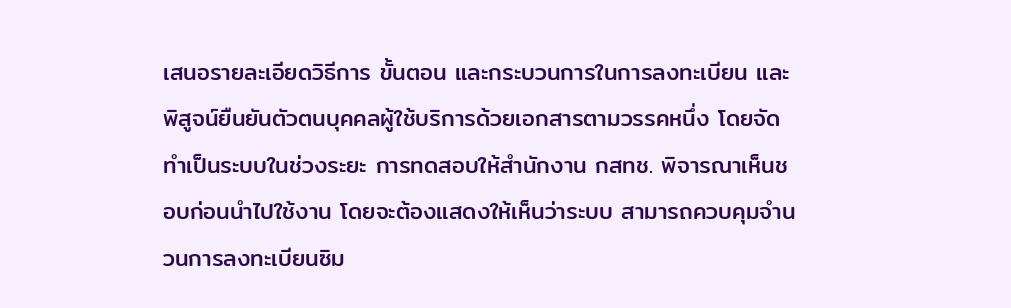เสนอรายละเอียดวิธีการ ขั้นตอน และกระบวนการในการลงทะเบียน และพิสูจน์ยืนยันตัวตนบุคคลผู้ใช้บริการด้วยเอกสารตามวรรคหนึ่ง โดยจัดทำเป็นระบบในช่วงระยะ การทดสอบให้สำนักงาน กสทช. พิจารณาเห็นชอบก่อนนำไปใช้งาน โดยจะต้องแสดงให้เห็นว่าระบบ สามารถควบคุมจำนวนการลงทะเบียนซิม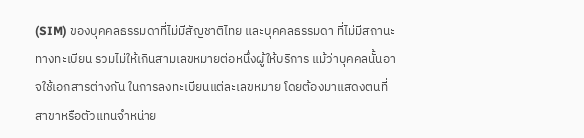(SIM) ของบุคคลธรรมดาที่ไม่มีสัญชาติไทย และบุคคลธรรมดา ที่ไม่มีสถานะทางทะเบียน รวมไม่ให้เกินสามเลขหมายต่อหนึ่งผู้ให้บริการ แม้ว่าบุคคลนั้นอาจใช้เอกสารต่างกัน ในการลงทะเบียนแต่ละเลขหมาย โดยต้องมาแสดงตนที่สาขาหรือตัวแทนจำหน่าย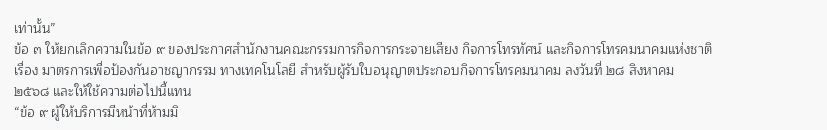เท่านั้น”
ข้อ ๓ ให้ยกเลิกความในข้อ ๙ ของประกาศสำนักงานคณะกรรมการกิจการกระจายเสียง กิจการโทรทัศน์ และกิจการโทรคมนาคมแห่งชาติ เรื่อง มาตรการเพื่อป้องกันอาชญากรรม ทางเทคโนโลยี สำหรับผู้รับใบอนุญาตประกอบกิจการโทรคมนาคม ลงวันที่ ๒๘ สิงหาคม ๒๕๖๘ และให้ใช้ความต่อไปนี้แทน
“ข้อ ๙ ผู้ให้บริการมีหน้าที่ห้ามมิ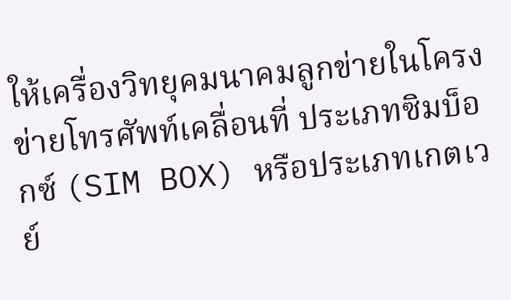ให้เครื่องวิทยุคมนาคมลูกข่ายในโครงข่ายโทรศัพท์เคลื่อนที่ ประเภทซิมบ็อกซ์ (SIM BOX) หรือประเภทเกตเวย์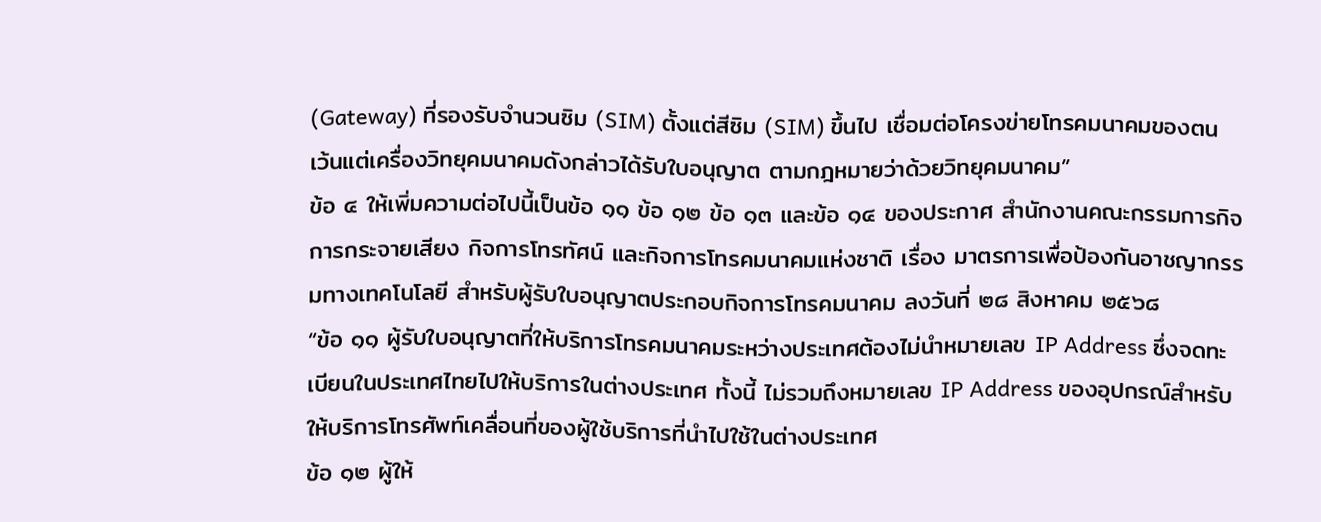(Gateway) ที่รองรับจำนวนซิม (SIM) ตั้งแต่สีซิม (SIM) ขึ้นไป เชื่อมต่อโครงข่ายโทรคมนาคมของตน เว้นแต่เครื่องวิทยุคมนาคมดังกล่าวได้รับใบอนุญาต ตามกฎหมายว่าด้วยวิทยุคมนาคม”
ข้อ ๔ ให้เพิ่มความต่อไปนี้เป็นข้อ ๑๑ ข้อ ๑๒ ข้อ ๑๓ และข้อ ๑๔ ของประกาศ สำนักงานคณะกรรมการกิจการกระจายเสียง กิจการโทรทัศน์ และกิจการโทรคมนาคมแห่งชาติ เรื่อง มาตรการเพื่อป้องกันอาชญากรรมทางเทคโนโลยี สำหรับผู้รับใบอนุญาตประกอบกิจการโทรคมนาคม ลงวันที่ ๒๘ สิงหาคม ๒๕๖๘
“ข้อ ๑๑ ผู้รับใบอนุญาตที่ให้บริการโทรคมนาคมระหว่างประเทศต้องไม่นำหมายเลข IP Address ซึ่งจดทะเบียนในประเทศไทยไปให้บริการในต่างประเทศ ทั้งนี้ ไม่รวมถึงหมายเลข IP Address ของอุปกรณ์สำหรับให้บริการโทรศัพท์เคลื่อนที่ของผู้ใช้บริการที่นำไปใช้ในต่างประเทศ
ข้อ ๑๒ ผู้ให้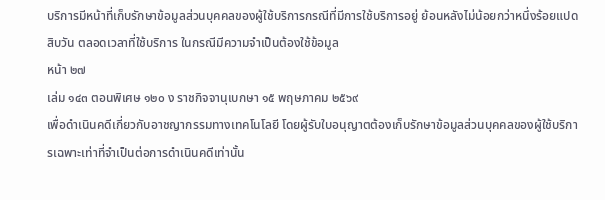บริการมีหน้าที่เก็บรักษาข้อมูลส่วนบุคคลของผู้ใช้บริการกรณีที่มีการใช้บริการอยู่ ย้อนหลังไม่น้อยกว่าหนึ่งร้อยแปดสิบวัน ตลอดเวลาที่ใช้บริการ ในกรณีมีความจำเป็นต้องใช้ข้อมูล
หน้า ๒๗
เล่ม ๑๔๓ ตอนพิเศษ ๑๒๐ ง ราชกิจจานุเบกษา ๑๕ พฤษภาคม ๒๕๖๙
เพื่อดำเนินคดีเกี่ยวกับอาชญากรรมทางเทคโนโลยี โดยผู้รับใบอนุญาตต้องเก็บรักษาข้อมูลส่วนบุคคลของผู้ใช้บริการเฉพาะเท่าที่จำเป็นต่อการดำเนินคดีเท่านั้น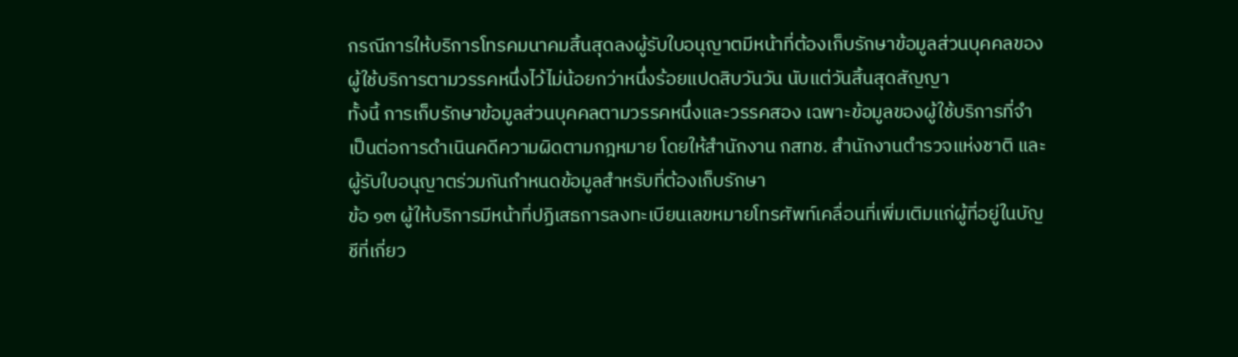กรณีการให้บริการโทรคมนาคมสิ้นสุดลงผู้รับใบอนุญาตมีหน้าที่ต้องเก็บรักษาข้อมูลส่วนบุคคลของผู้ใช้บริการตามวรรคหนึ่งไว้ไม่น้อยกว่าหนึ่งร้อยแปดสิบวันวัน นับแต่วันสิ้นสุดสัญญา
ทั้งนี้ การเก็บรักษาข้อมูลส่วนบุคคลตามวรรคหนึ่งและวรรคสอง เฉพาะข้อมูลของผู้ใช้บริการที่จำเป็นต่อการดำเนินคดีความผิดตามกฎหมาย โดยให้สำนักงาน กสทช. สำนักงานตำรวจแห่งชาติ และผู้รับใบอนุญาตร่วมกันกำหนดข้อมูลสำหรับที่ต้องเก็บรักษา
ข้อ ๑๓ ผู้ให้บริการมีหน้าที่ปฏิเสธการลงทะเบียนเลขหมายโทรศัพท์เคลื่อนที่เพิ่มเติมแก่ผู้ที่อยู่ในบัญชีที่เกี่ยว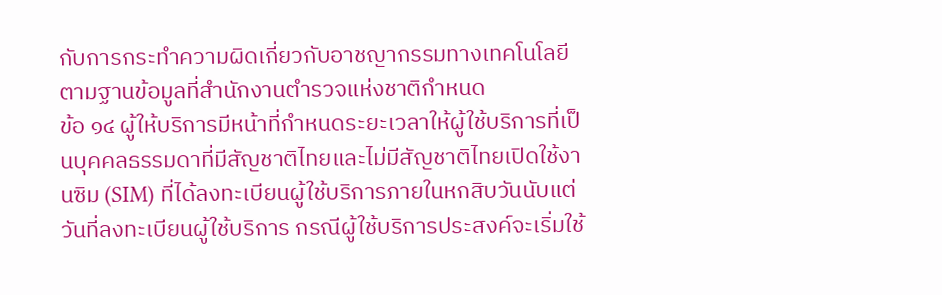กับการกระทำความผิดเกี่ยวกับอาชญากรรมทางเทคโนโลยีตามฐานข้อมูลที่สำนักงานตำรวจแห่งชาติกำหนด
ข้อ ๑๔ ผู้ให้บริการมีหน้าที่กำหนดระยะเวลาให้ผู้ใช้บริการที่เป็นบุคคลธรรมดาที่มีสัญชาติไทยและไม่มีสัญชาติไทยเปิดใช้งานซิม (SIM) ที่ได้ลงทะเบียนผู้ใช้บริการภายในหกสิบวันนับแต่วันที่ลงทะเบียนผู้ใช้บริการ กรณีผู้ใช้บริการประสงค์จะเริ่มใช้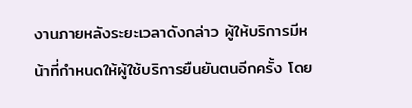งานภายหลังระยะเวลาดังกล่าว ผู้ให้บริการมีหน้าที่กำหนดให้ผู้ใช้บริการยืนยันตนอีกครั้ง โดย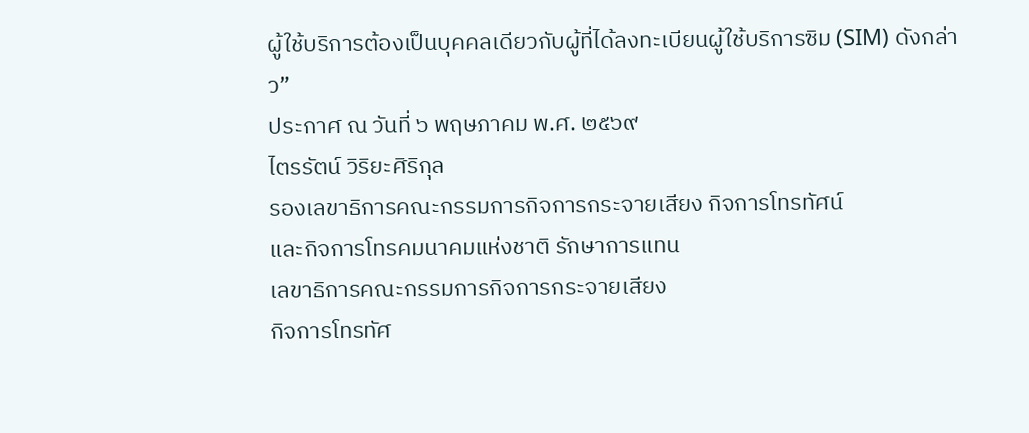ผู้ใช้บริการต้องเป็นบุคคลเดียวกับผู้ที่ได้ลงทะเบียนผู้ใช้บริการซิม (SIM) ดังกล่าว”
ประกาศ ณ วันที่ ๖ พฤษภาคม พ.ศ. ๒๕๖๙
ไตรรัตน์ วิริยะศิริกุล
รองเลขาธิการคณะกรรมการกิจการกระจายเสียง กิจการโทรทัศน์
และกิจการโทรคมนาคมแห่งชาติ รักษาการแทน
เลขาธิการคณะกรรมการกิจการกระจายเสียง
กิจการโทรทัศ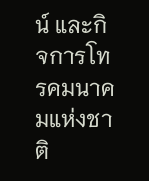น์ และกิจการโทรคมนาคมแห่งชาติ